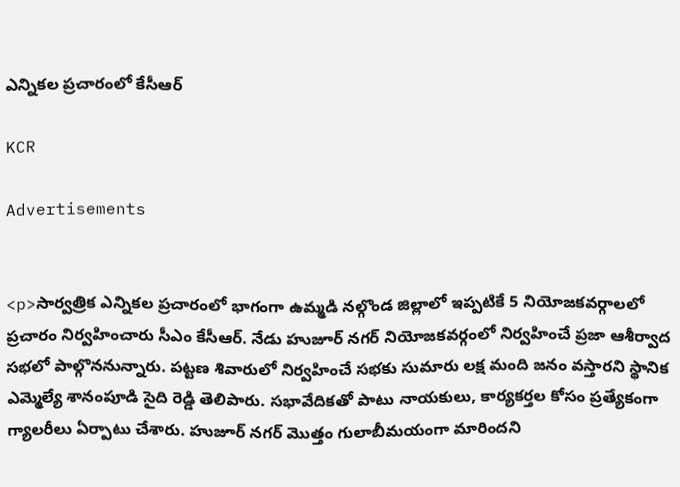ఎన్నికల ప్రచారంలో కేసీఆర్

KCR

Advertisements


<p>సార్వత్రిక ఎన్నికల ప్రచారంలో భాగంగా ఉమ్మడి నల్గొండ జిల్లాలో ఇప్పటికే 5 నియోజకవర్గాలలో ప్రచారం నిర్వహించారు సీఎం కేసీఆర్. నేడు హుజూర్ నగర్ నియోజకవర్గంలో నిర్వహించే ప్రజా ఆశీర్వాద సభలో పాల్గొననున్నారు. పట్టణ శివారులో నిర్వహించే సభకు సుమారు లక్ష మంది జనం వస్తారని స్థానిక ఎమ్మెల్యే శానంపూడి సైది రెడ్డి తెలిపారు. సభావేదికతో పాటు నాయకులు, కార్యకర్తల కోసం ప్రత్యేకంగా గ్యాలరీలు ఏర్పాటు చేశారు. హుజూర్ నగర్ మొత్తం గులాబీమయంగా మారిందని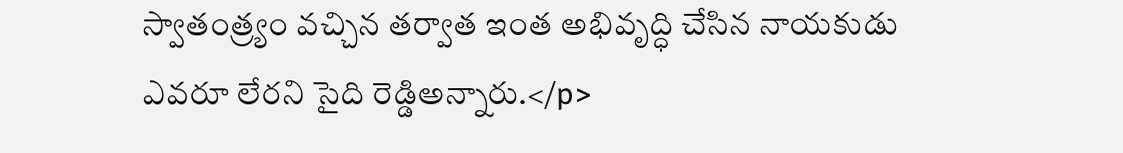స్వాతంత్ర్యం వచ్చిన తర్వాత ఇంత అభివృద్ధి చేసిన నాయకుడు ఎవరూ లేరని సైది రెడ్డిఅన్నారు.</p>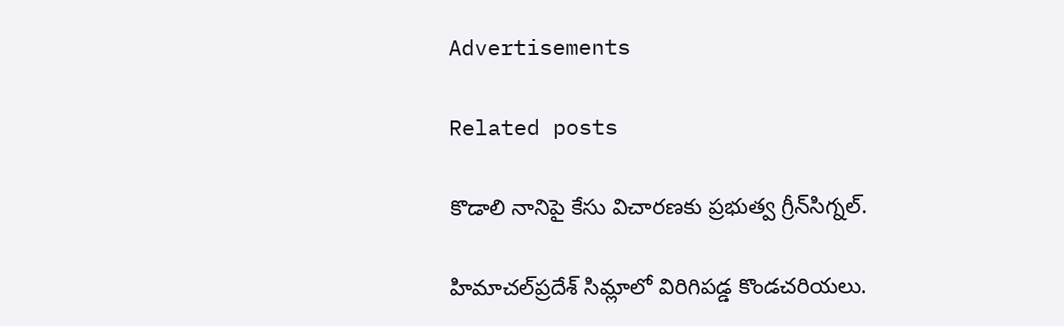Advertisements

Related posts

కొడాలి నానిపై కేసు విచారణకు ప్రభుత్వ గ్రీన్‌సిగ్నల్.

హిమాచల్‌ప్రదేశ్ సిమ్లాలో విరిగిపడ్డ కొండచరియలు.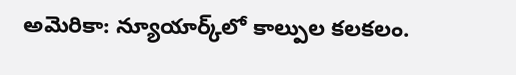అమెరికా: న్యూయార్క్‌లో కాల్పుల కలకలం.